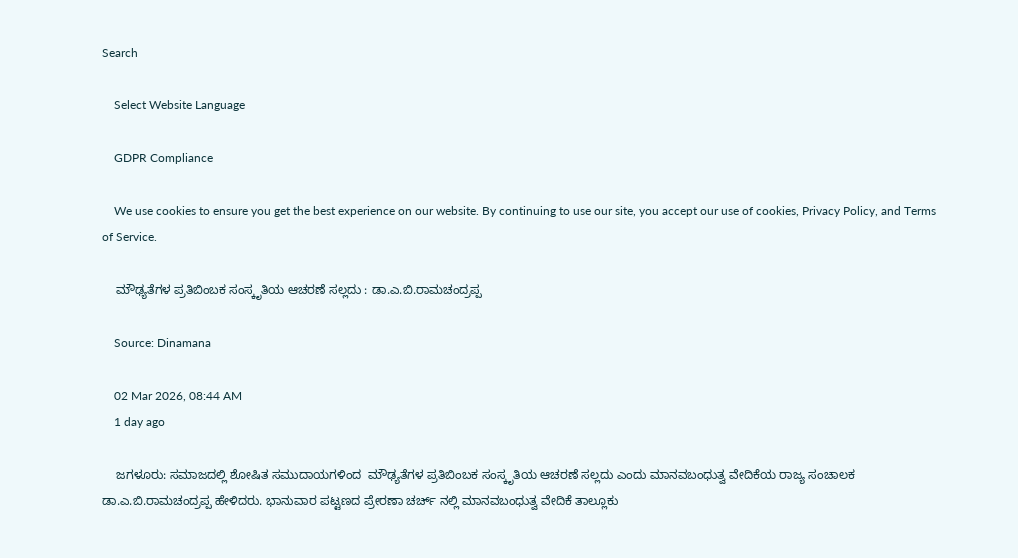Search

    Select Website Language

    GDPR Compliance

    We use cookies to ensure you get the best experience on our website. By continuing to use our site, you accept our use of cookies, Privacy Policy, and Terms of Service.

    ಮೌಢ್ಯತೆಗಳ ಪ್ರತಿಬಿಂಬಕ ಸಂಸ್ಕೃತಿಯ ಆಚರಣೆ ಸಲ್ಲದು : ಡಾ.ಎ.ಬಿ.ರಾಮಚಂದ್ರಪ್ಪ

    Source: Dinamana

    02 Mar 2026, 08:44 AM
    1 day ago

    ಜಗಳೂರು: ಸಮಾಜದಲ್ಲಿ ಶೋಷಿತ ಸಮುದಾಯಗಳಿಂದ  ಮೌಢ್ಯತೆಗಳ ಪ್ರತಿಬಿಂಬಕ ಸಂಸ್ಕೃತಿಯ ಆಚರಣೆ ಸಲ್ಲದು ಎಂದು ಮಾನವಬಂಧುತ್ವ ವೇದಿಕೆಯ ರಾಜ್ಯ ಸಂಚಾಲಕ ಡಾ.ಎ.ಬಿ.ರಾಮಚಂದ್ರಪ್ಪ ಹೇಳಿದರು. ಭಾನುವಾರ ಪಟ್ಟಣದ ಪ್ರೇರಣಾ ಚರ್ಚ್ ನಲ್ಲಿ ಮಾನವಬಂಧುತ್ವ ವೇದಿಕೆ ತಾಲ್ಲೂಕು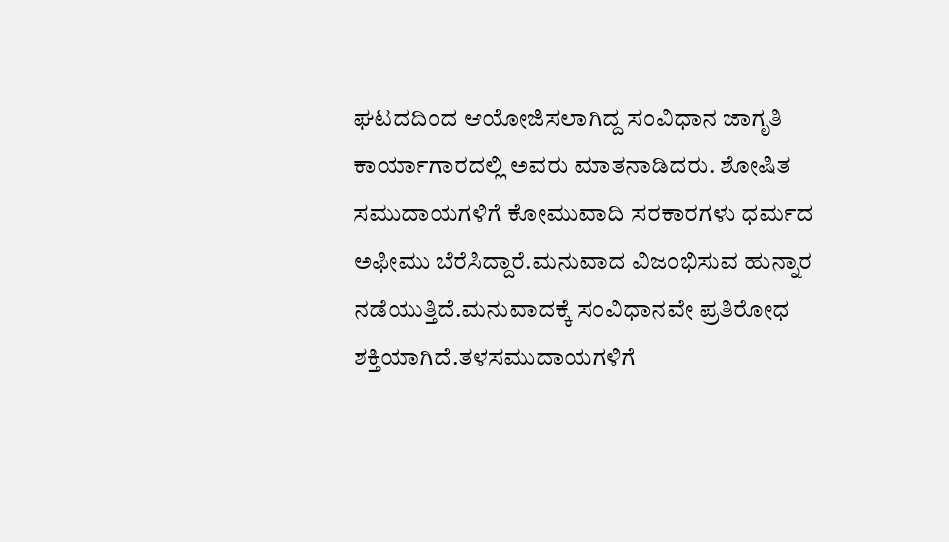ಘಟದದಿಂದ ಆಯೋಜಿಸಲಾಗಿದ್ದ ಸಂವಿಧಾನ ಜಾಗೃತಿ ಕಾರ್ಯಾಗಾರದಲ್ಲಿ ಅವರು ಮಾತನಾಡಿದರು. ಶೋಷಿತ ಸಮುದಾಯಗಳಿಗೆ ಕೋಮುವಾದಿ ಸರಕಾರಗಳು ಧರ್ಮದ ಅಫೀಮು ಬೆರೆಸಿದ್ದಾರೆ.ಮನುವಾದ ವಿಜಂಭಿಸುವ ಹುನ್ನಾರ ನಡೆಯುತ್ತಿದೆ.ಮನುವಾದಕ್ಕೆ ಸಂವಿಧಾನವೇ ಪ್ರತಿರೋಧ ಶಕ್ತಿಯಾಗಿದೆ.ತಳಸಮುದಾಯಗಳಿಗೆ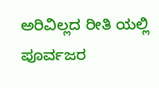ಅರಿವಿಲ್ಲದ ರೀತಿ ಯಲ್ಲಿ ಪೂರ್ವಜರ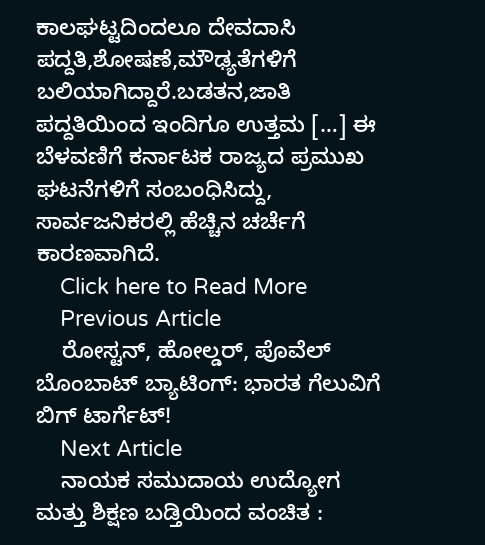ಕಾಲಘಟ್ಟದಿಂದಲೂ ದೇವದಾಸಿ ಪದ್ದತಿ,ಶೋಷಣೆ,ಮೌಢ್ಯತೆಗಳಿಗೆ ಬಲಿಯಾಗಿದ್ದಾರೆ.ಬಡತನ,ಜಾತಿ ಪದ್ದತಿಯಿಂದ ಇಂದಿಗೂ ಉತ್ತಮ […] ಈ ಬೆಳವಣಿಗೆ ಕರ್ನಾಟಕ ರಾಜ್ಯದ ಪ್ರಮುಖ ಘಟನೆಗಳಿಗೆ ಸಂಬಂಧಿಸಿದ್ದು, ಸಾರ್ವಜನಿಕರಲ್ಲಿ ಹೆಚ್ಚಿನ ಚರ್ಚೆಗೆ ಕಾರಣವಾಗಿದೆ.
    Click here to Read More
    Previous Article
    ರೋಸ್ಟನ್, ಹೋಲ್ಡರ್, ಪೊವೆಲ್ ಬೊಂಬಾಟ್ ಬ್ಯಾಟಿಂಗ್: ಭಾರತ ಗೆಲುವಿಗೆ ಬಿಗ್ ಟಾರ್ಗೆಟ್!
    Next Article
    ನಾಯಕ ಸಮುದಾಯ ಉದ್ಯೋಗ ಮತ್ತು ಶಿಕ್ಷಣ ಬಡ್ತಿಯಿಂದ ವಂಚಿತ :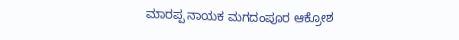ಮಾರಪ್ಪ ನಾಯಕ ಮಗದಂಪೂರ ಆಕ್ರೋಶ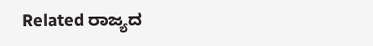Related ರಾಜ್ಯದ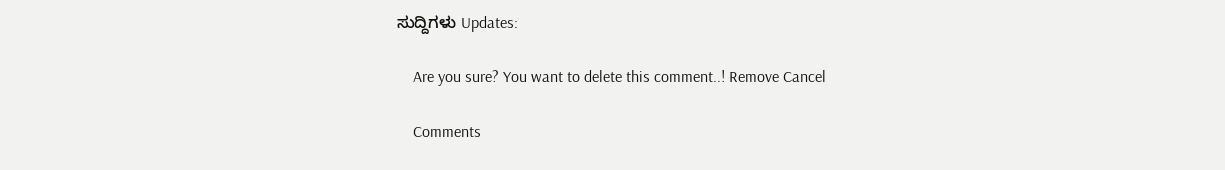ಸುದ್ದಿಗಳು Updates:

    Are you sure? You want to delete this comment..! Remove Cancel

    Comments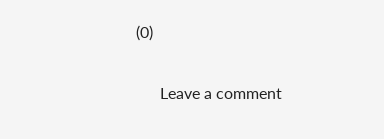(0)

      Leave a comment